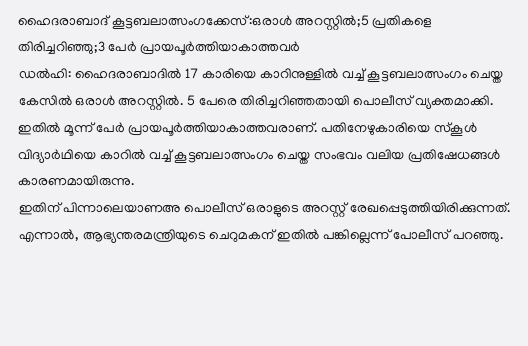ഹൈദരാബാദ് കൂട്ടബലാത്സംഗക്കേസ്:ഒരാൾ അറസ്റ്റിൽ;5 പ്രതികളെ തിരിച്ചറിഞ്ഞു;3 പേർ പ്രായപൂർത്തിയാകാത്തവർ
ഡൽഹി: ഹൈദരാബാദിൽ 17 കാരിയെ കാറിനുള്ളിൽ വച്ച് കൂട്ടബലാത്സംഗം ചെയ്ത കേസിൽ ഒരാൾ അറസ്റ്റിൽ. 5 പേരെ തിരിച്ചറിഞ്ഞതായി പൊലീസ് വ്യക്തമാക്കി. ഇതിൽ മൂന്ന് പേർ പ്രായപൂർത്തിയാകാത്തവരാണ്. പതിനേഴുകാരിയെ സ്കൂൾ വിദ്യാർഥിയെ കാറിൽ വച്ച് കൂട്ടബലാത്സംഗം ചെയ്ത സംഭവം വലിയ പ്രതിഷേധങ്ങൾ കാരണമായിരുന്നു.
ഇതിന് പിന്നാലെയാണഅ പൊലീസ് ഒരാളുടെ അറസ്റ്റ് രേഖപ്പെടുത്തിയിരിക്കുന്നത്. എന്നാൽ, ആഭ്യന്തരമന്ത്രിയുടെ ചെറുമകന് ഇതിൽ പങ്കില്ലെന്ന് പോലീസ് പറഞ്ഞു.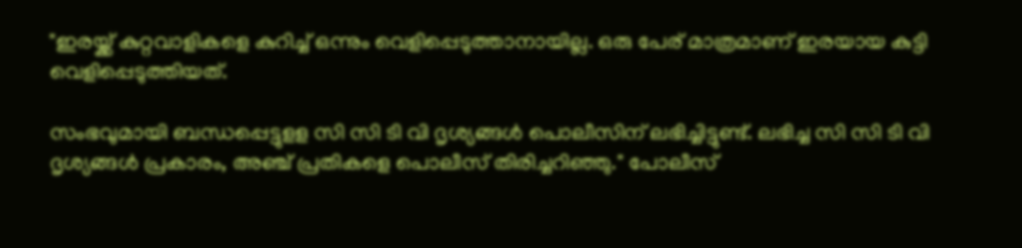"ഇരയ്ക്ക് കുറ്റവാളികളെ കുറിച്ച് ഒന്നും വെളിപ്പെടുത്താനായില്ല. ഒരു പേര് മാത്രമാണ് ഇരയായ കുട്ടി വെളിപ്പെടുത്തിയത്.

സംഭവുമായി ബന്ധപ്പെട്ടുളള സി സി ടി വി ദൃശ്യങ്ങൾ പൊലീസിന് ലഭിച്ചിട്ടുണ്ട്. ലഭിച്ച സി സി ടി വി ദൃശ്യങ്ങൾ പ്രകാരം, അഞ്ച് പ്രതികളെ പൊലീസ് തിരിച്ചറിഞ്ഞു." പോലീസ്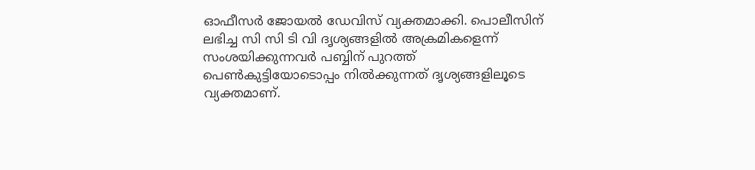ഓഫീസർ ജോയൽ ഡേവിസ് വ്യക്തമാക്കി. പൊലീസിന് ലഭിച്ച സി സി ടി വി ദൃശ്യങ്ങളിൽ അക്രമികളെന്ന് സംശയിക്കുന്നവർ പബ്ബിന് പുറത്ത് പെൺകുട്ടിയോടൊപ്പം നിൽക്കുന്നത് ദൃശ്യങ്ങളിലൂടെ വ്യക്തമാണ്.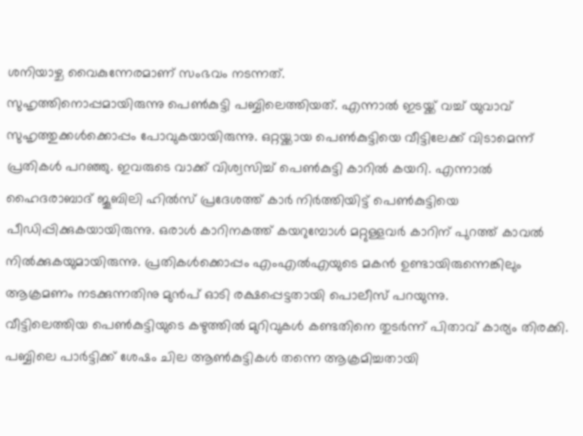ശനിയാഴ്ച വൈകുന്നേരമാണ് സംഭവം നടന്നത്.
സുഹൃത്തിനൊപ്പമായിരുന്നു പെൺകുട്ടി പബ്ബിലെത്തിയത്. എന്നാൽ ഇടയ്ക്ക് വച്ച് യുവാവ് സുഹൃത്തുക്കൾക്കൊപ്പം പോവുകയായിരുന്നു. ഒറ്റയ്ക്കായ പെൺകുട്ടിയെ വീട്ടിലേക്ക് വിടാമെന്ന് പ്രതികൾ പറഞ്ഞു. ഇവരുടെ വാക്ക് വിശ്വസിച്ച് പെൺകുട്ടി കാറിൽ കയറി. എന്നാൽ ഹൈദരാബാദ് ജൂബിലി ഹിൽസ് പ്രദേശത്ത് കാർ നിർത്തിയിട്ട് പെൺകുട്ടിയെ പീഡിപ്പിക്കുകയായിരുന്നു. ഒരാൾ കാറിനകത്ത് കയറുമ്പോൾ മറ്റുള്ളവർ കാറിന് പുറത്ത് കാവൽ നിൽക്കുകയുമായിരുന്നു. പ്രതികൾക്കൊപ്പം എംഎൽഎയുടെ മകൻ ഉണ്ടായിരുന്നെങ്കിലും ആക്രമണം നടക്കുന്നതിനു മുൻപ് ഓടി രക്ഷപ്പെട്ടതായി പൊലീസ് പറയുന്നു.
വീട്ടിലെത്തിയ പെൺകുട്ടിയുടെ കഴുത്തിൽ മുറിവുകൾ കണ്ടതിനെ തുടർന്ന് പിതാവ് കാര്യം തിരക്കി. പബ്ബിലെ പാർട്ടിക്ക് ശേഷം ചില ആൺകുട്ടികൾ തന്നെ ആക്രമിച്ചതായി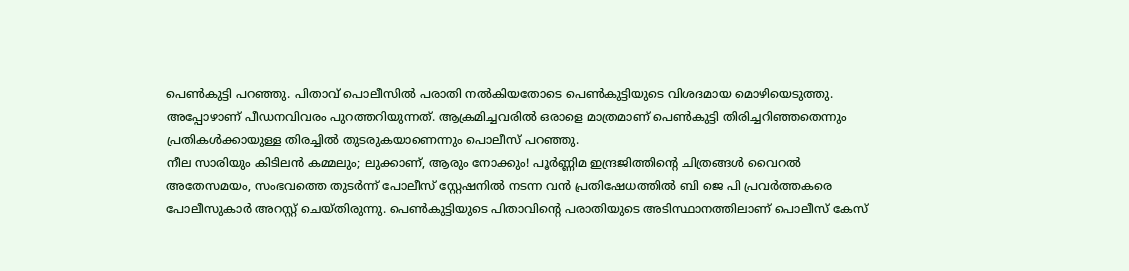പെൺകുട്ടി പറഞ്ഞു. പിതാവ് പൊലീസിൽ പരാതി നൽകിയതോടെ പെൺകുട്ടിയുടെ വിശദമായ മൊഴിയെടുത്തു. അപ്പോഴാണ് പീഡനവിവരം പുറത്തറിയുന്നത്. ആക്രമിച്ചവരിൽ ഒരാളെ മാത്രമാണ് പെൺകുട്ടി തിരിച്ചറിഞ്ഞതെന്നും പ്രതികൾക്കായുള്ള തിരച്ചിൽ തുടരുകയാണെന്നും പൊലീസ് പറഞ്ഞു.
നീല സാരിയും കിടിലൻ കമ്മലും; ലുക്കാണ്, ആരും നോക്കും! പൂർണ്ണിമ ഇന്ദ്രജിത്തിന്റെ ചിത്രങ്ങൾ വൈറൽ
അതേസമയം, സംഭവത്തെ തുടർന്ന് പോലീസ് സ്റ്റേഷനിൽ നടന്ന വൻ പ്രതിഷേധത്തിൽ ബി ജെ പി പ്രവർത്തകരെ പോലീസുകാർ അറസ്റ്റ് ചെയ്തിരുന്നു. പെൺകുട്ടിയുടെ പിതാവിന്റെ പരാതിയുടെ അടിസ്ഥാനത്തിലാണ് പൊലീസ് കേസ്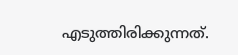എടുത്തിരിക്കുന്നത്.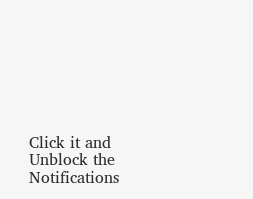Click it and Unblock the Notifications